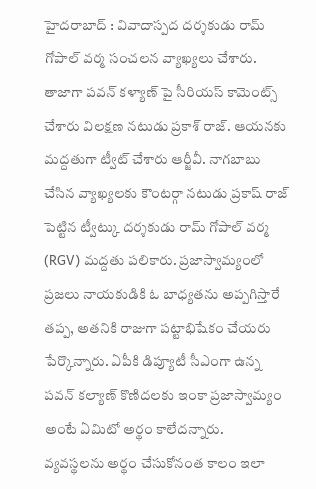హైదరాబాద్ : వివాదాస్పద దర్శకుడు రామ్ గోపాల్ వర్మ సంచలన వ్యాఖ్యలు చేశారు. తాజాగా పవన్ కళ్యాణ్ పై సీరియస్ కామెంట్స్ చేశారు విలక్షణ నటుడు ప్రకాశ్ రాజ్. ఆయనకు మద్దతుగా ట్వీట్ చేశారు ఆర్జీవీ. నాగబాబు చేసిన వ్యాఖ్యలకు కౌంటర్గా నటుడు ప్రకాష్ రాజ్ పెట్టిన ట్వీట్కు దర్శకుడు రామ్ గోపాల్ వర్మ (RGV) మద్దతు పలికారు. ప్రజాస్వామ్యంలో ప్రజలు నాయకుడికి ఓ బాధ్యతను అప్పగిస్తారే తప్ప, అతనికి రాజుగా పట్టాభిషేకం చేయరు పేర్కొన్నారు. ఏపీకి డిప్యూటీ సీఎంగా ఉన్న పవన్ కల్యాణ్ కొణిదలకు ఇంకా ప్రజాస్వామ్యం అంటే ఏమిటో అర్థం కాలేదన్నారు.
వ్యవస్థలను అర్థం చేసుకోనంత కాలం ఇలా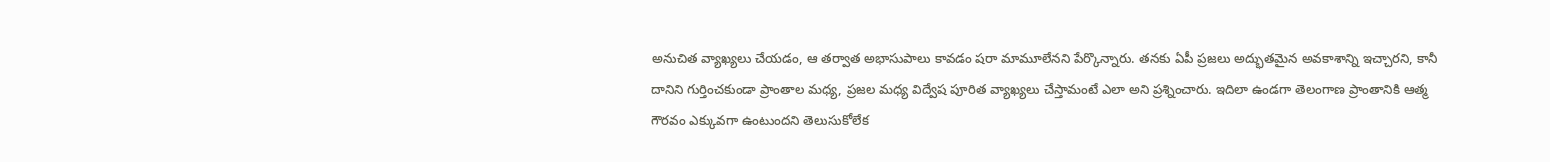అనుచిత వ్యాఖ్యలు చేయడం, ఆ తర్వాత అభాసుపాలు కావడం షరా మామూలేనని పేర్కొన్నారు. తనకు ఏపీ ప్రజలు అద్భుతమైన అవకాశాన్ని ఇచ్చారని, కానీ దానిని గుర్తించకుండా ప్రాంతాల మధ్య, ప్రజల మధ్య విద్వేష పూరిత వ్యాఖ్యలు చేస్తామంటే ఎలా అని ప్రశ్నించారు. ఇదిలా ఉండగా తెలంగాణ ప్రాంతానికి ఆత్మ గౌరవం ఎక్కువగా ఉంటుందని తెలుసుకోలేక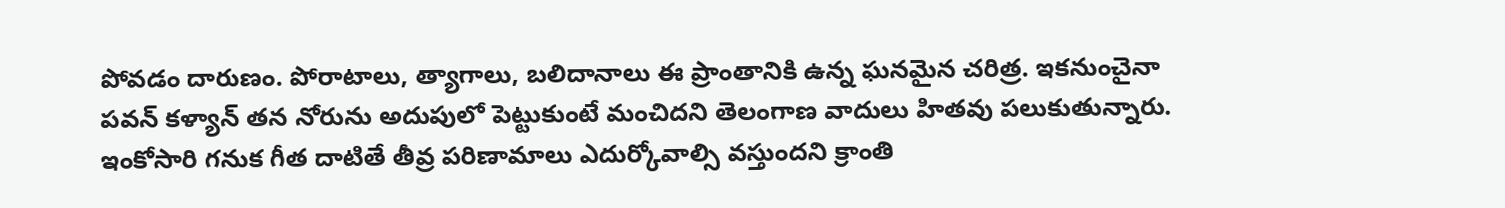పోవడం దారుణం. పోరాటాలు, త్యాగాలు, బలిదానాలు ఈ ప్రాంతానికి ఉన్న ఘనమైన చరిత్ర. ఇకనుంచైనా పవన్ కళ్యాన్ తన నోరును అదుపులో పెట్టుకుంటే మంచిదని తెలంగాణ వాదులు హితవు పలుకుతున్నారు. ఇంకోసారి గనుక గీత దాటితే తీవ్ర పరిణామాలు ఎదుర్కోవాల్సి వస్తుందని క్రాంతి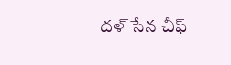దళ్ సేన చీఫ్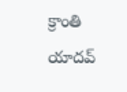క్రాంతి యాదవ్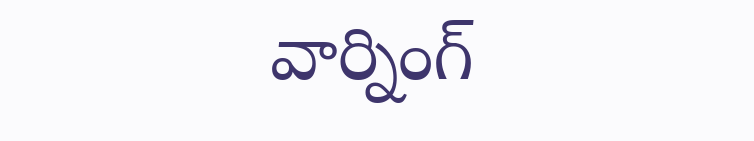వార్నింగ్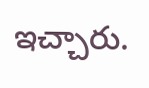ఇచ్చారు.